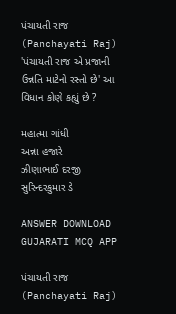પંચાયતી રાજ (Panchayati Raj)
'પંચાયતી રાજ એ પ્રજાની ઉન્નતિ માટેનો રસ્તો છે' આ વિધાન કોણે કહ્યું છે ?

મહાત્મા ગાંધી
અન્ના હજારે
ઝીણાભાઈ દરજી
સુરિન્દરકુમાર ડે

ANSWER DOWNLOAD GUJARATI MCQ APP

પંચાયતી રાજ (Panchayati Raj)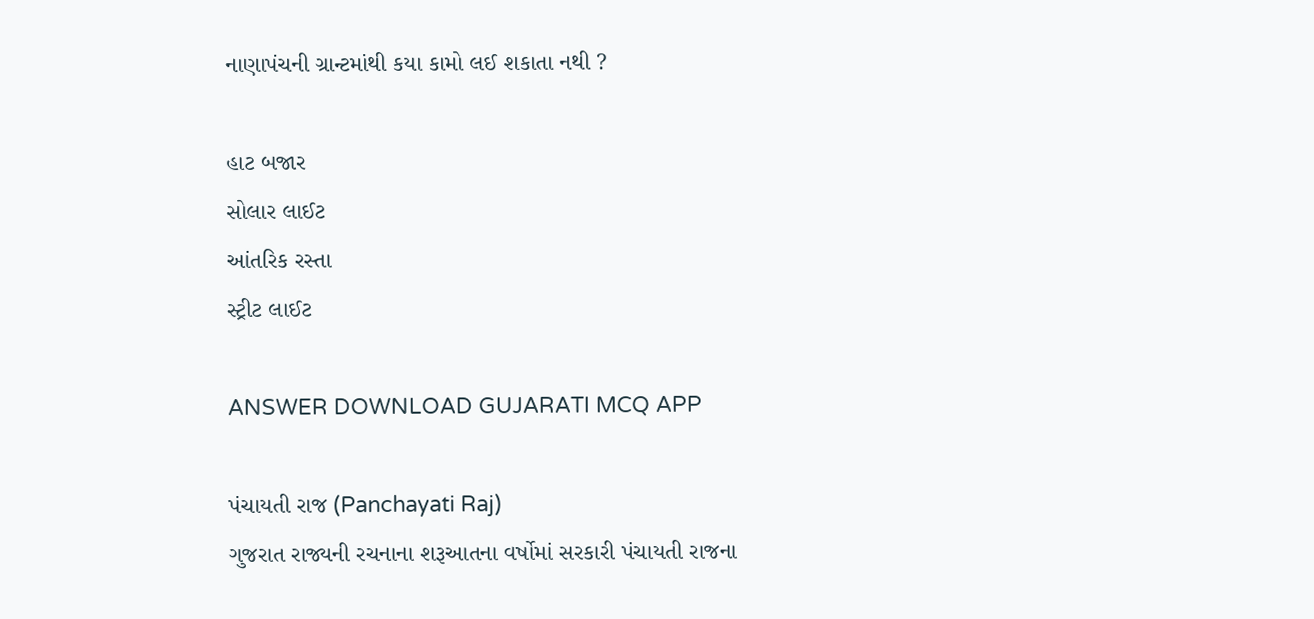નાણાપંચની ગ્રાન્ટમાંથી કયા કામો લઈ શકાતા નથી ?

હાટ બજાર
સોલાર લાઈટ
આંતરિક રસ્તા
સ્ટ્રીટ લાઈટ

ANSWER DOWNLOAD GUJARATI MCQ APP

પંચાયતી રાજ (Panchayati Raj)
ગુજરાત રાજ્યની રચનાના શરૂઆતના વર્ષોમાં સરકારી પંચાયતી રાજના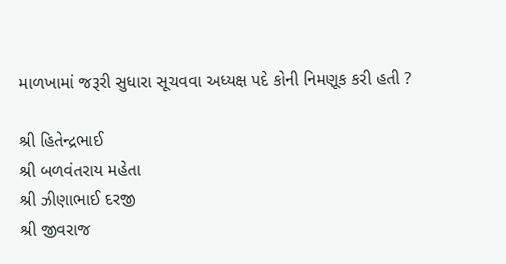માળખામાં જરૂરી સુધારા સૂચવવા અધ્યક્ષ પદે કોની નિમણૂક કરી હતી ?

શ્રી હિતેન્દ્રભાઈ
શ્રી બળવંતરાય મહેતા
શ્રી ઝીણાભાઈ દરજી
શ્રી જીવરાજ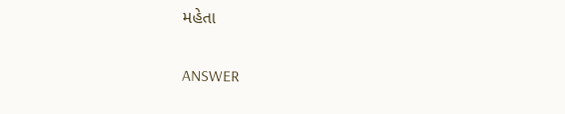મહેતા

ANSWER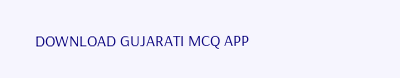DOWNLOAD GUJARATI MCQ APP